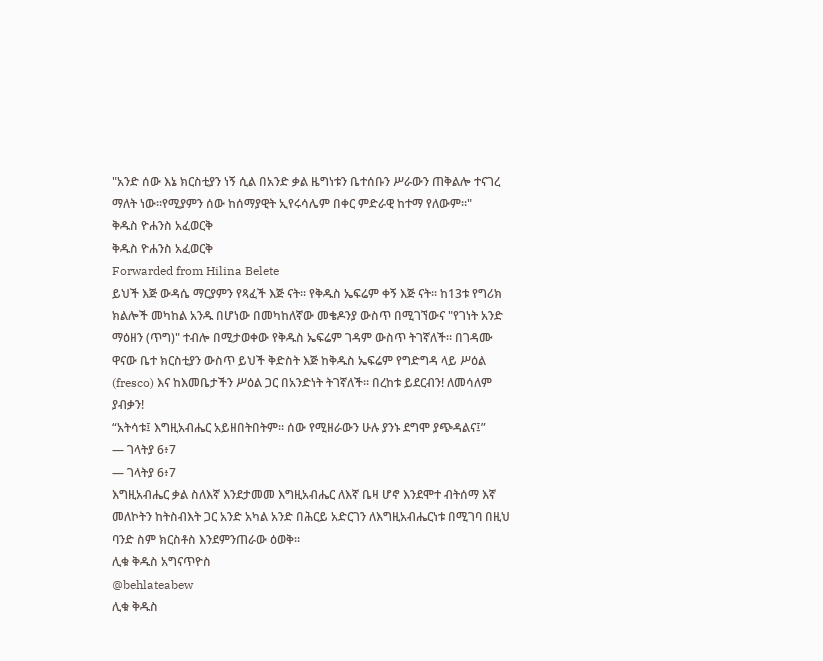"አንድ ሰው እኔ ክርስቲያን ነኝ ሲል በአንድ ቃል ዜግነቱን ቤተሰቡን ሥራውን ጠቅልሎ ተናገረ ማለት ነው።የሚያምን ሰው ከሰማያዊት ኢየሩሳሌም በቀር ምድራዊ ከተማ የለውም።"
ቅዱስ ዮሐንስ አፈወርቅ
ቅዱስ ዮሐንስ አፈወርቅ
Forwarded from Hilina Belete
ይህች እጅ ውዳሴ ማርያምን የጻፈች እጅ ናት። የቅዱስ ኤፍሬም ቀኝ እጅ ናት። ከ13ቱ የግሪክ ክልሎች መካከል አንዱ በሆነው በመካከለኛው መቄዶንያ ውስጥ በሚገኘውና "የገነት አንድ ማዕዘን (ጥግ)" ተብሎ በሚታወቀው የቅዱስ ኤፍሬም ገዳም ውስጥ ትገኛለች። በገዳሙ ዋናው ቤተ ክርስቲያን ውስጥ ይህች ቅድስት እጅ ከቅዱስ ኤፍሬም የግድግዳ ላይ ሥዕል (fresco) እና ከእመቤታችን ሥዕል ጋር በአንድነት ትገኛለች። በረከቱ ይደርብን! ለመሳለም ያብቃን!
“አትሳቱ፤ እግዚአብሔር አይዘበትበትም። ሰው የሚዘራውን ሁሉ ያንኑ ደግሞ ያጭዳልና፤”
— ገላትያ 6፥7
— ገላትያ 6፥7
እግዚአብሔር ቃል ስለእኛ እንደታመመ እግዚአብሔር ለእኛ ቤዛ ሆኖ እንደሞተ ብትሰማ እኛ መለኮትን ከትስብእት ጋር አንድ አካል አንድ በሕርይ አድርገን ለእግዚአብሔርነቱ በሚገባ በዚህ ባንድ ስም ክርስቶስ እንደምንጠራው ዕወቅ፡፡
ሊቁ ቅዱስ አግናጥዮስ
@behlateabew
ሊቁ ቅዱስ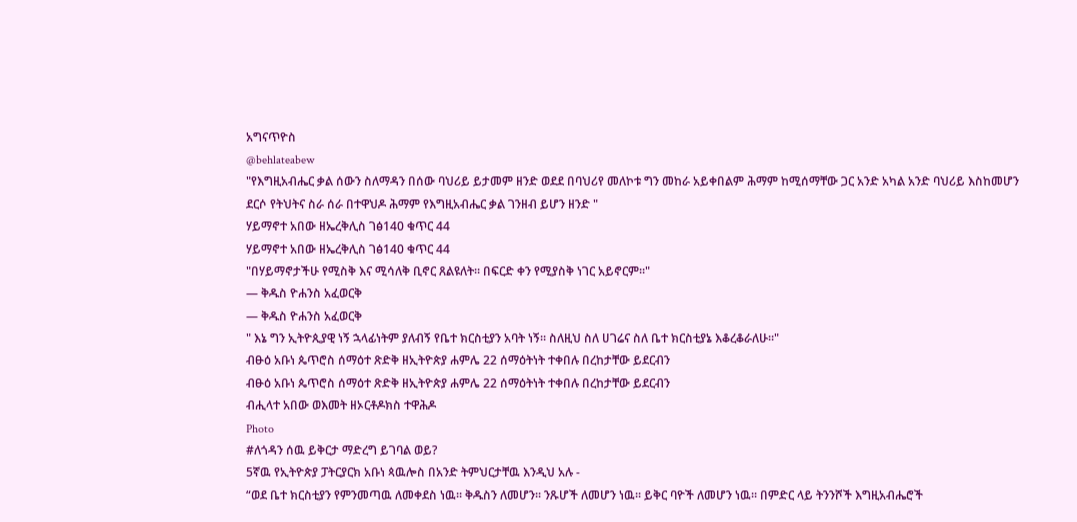አግናጥዮስ
@behlateabew
"የእግዚአብሔር ቃል ሰውን ስለማዳን በሰው ባህሪይ ይታመም ዘንድ ወደደ በባህሪየ መለኮቱ ግን መከራ አይቀበልም ሕማም ከሚሰማቸው ጋር አንድ አካል አንድ ባህሪይ እስከመሆን ደርሶ የትህትና ስራ ሰራ በተዋህዶ ሕማም የእግዚአብሔር ቃል ገንዘብ ይሆን ዘንድ "
ሃይማኖተ አበው ዘኤረቅሊስ ገፅ140 ቁጥር 44
ሃይማኖተ አበው ዘኤረቅሊስ ገፅ140 ቁጥር 44
"በሃይማኖታችሁ የሚስቅ እና ሚሳለቅ ቢኖር ጸልዩለት። በፍርድ ቀን የሚያስቅ ነገር አይኖርም።"
— ቅዱስ ዮሐንስ አፈወርቅ
— ቅዱስ ዮሐንስ አፈወርቅ
" እኔ ግን ኢትዮጲያዊ ነኝ ኋላፊነትም ያለብኝ የቤተ ክርስቲያን አባት ነኝ። ስለዚህ ስለ ሀገሬና ስለ ቤተ ክርስቲያኔ እቆረቆራለሁ።"
ብፁዕ አቡነ ጴጥሮስ ሰማዕተ ጽድቅ ዘኢትዮጵያ ሐምሌ 22 ሰማዕትነት ተቀበሉ በረከታቸው ይደርብን
ብፁዕ አቡነ ጴጥሮስ ሰማዕተ ጽድቅ ዘኢትዮጵያ ሐምሌ 22 ሰማዕትነት ተቀበሉ በረከታቸው ይደርብን
ብሒላተ አበው ወእመት ዘኦርቶዶክስ ተዋሕዶ
Photo
#ለጎዳን ሰዉ ይቅርታ ማድረግ ይገባል ወይ?
5ኛዉ የኢትዮጵያ ፓትርያርክ አቡነ ጳዉሎስ በአንድ ትምህርታቸዉ እንዲህ አሉ -
“ወደ ቤተ ክርስቲያን የምንመጣዉ ለመቀደስ ነዉ፡፡ ቅዱስን ለመሆን፡፡ ንጹሆች ለመሆን ነዉ፡፡ ይቅር ባዮች ለመሆን ነዉ፡፡ በምድር ላይ ትንንሾች እግዚአብሔሮች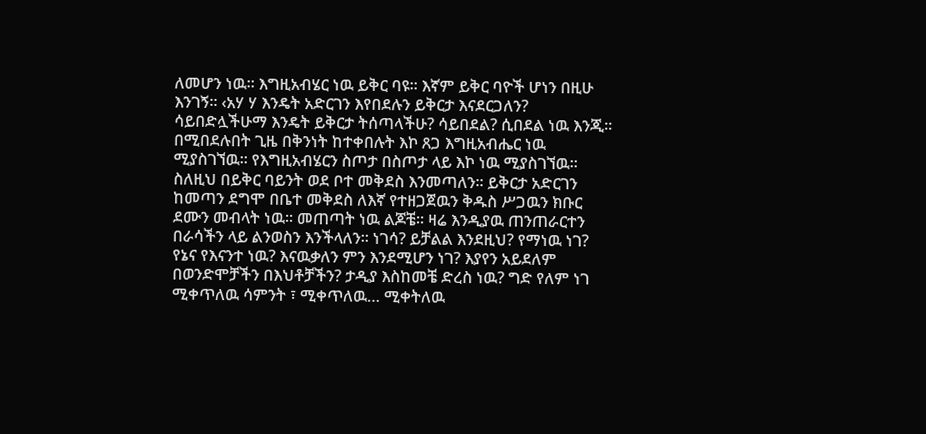ለመሆን ነዉ፡፡ እግዚአብሄር ነዉ ይቅር ባዩ፡፡ እኛም ይቅር ባዮች ሆነን በዚሁ እንገኝ፡፡ ‹አሃ ሃ እንዴት አድርገን እየበደሉን ይቅርታ እናደርጋለን? ሳይበድሏችሁማ እንዴት ይቅርታ ትሰጣላችሁ? ሳይበደል? ሲበደል ነዉ እንጂ፡፡ በሚበደሉበት ጊዜ በቅንነት ከተቀበሉት እኮ ጸጋ እግዚአብሔር ነዉ ሚያስገኘዉ፡፡ የእግዚአብሄርን ስጦታ በስጦታ ላይ እኮ ነዉ ሚያስገኘዉ፡፡ ስለዚህ በይቅር ባይንት ወደ ቦተ መቅደስ እንመጣለን፡፡ ይቅርታ አድርገን ከመጣን ደግሞ በቤተ መቅደስ ለእኛ የተዘጋጀዉን ቅዱስ ሥጋዉን ክቡር ደሙን መብላት ነዉ፡፡ መጠጣት ነዉ ልጆቼ፡፡ ዛሬ እንዲያዉ ጠንጠራርተን በራሳችን ላይ ልንወስን እንችላለን፡፡ ነገሳ? ይቻልል እንደዚህ? የማነዉ ነገ? የኔና የእናንተ ነዉ? እናዉቃለን ምን እንደሚሆን ነገ? እያየን አይደለም በወንድሞቻችን በእህቶቻችን? ታዲያ እስከመቼ ድረስ ነዉ? ግድ የለም ነገ ሚቀጥለዉ ሳምንት ፣ ሚቀጥለዉ… ሚቀትለዉ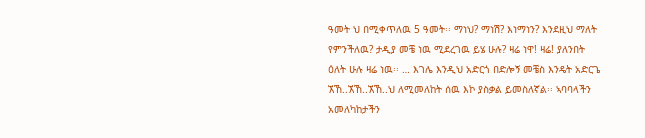ዓመት ህ በሚቀጥለዉ 5 ዓመት፡፡ ማነህ? ማነሽ? እነማነን? እንደዚህ ማለት የምንችለዉ? ታዲያ መቼ ነዉ ሚደረገዉ ይሄ ሁሉ? ዛሬ ነዋ! ዛሬ! ያለንበት ዕለት ሁሉ ዛሬ ነዉ፡፡ … እገሌ እንዲህ አድርጎ በድሎኝ መቼስ እንዴት አድርጌ ኧኸ..ኧኸ..ኧኸ..ህ ለሚመለከት ሰዉ እኮ ያስቃል ይመስለኛል፡፡ ኣባባላችን አመለካከታችን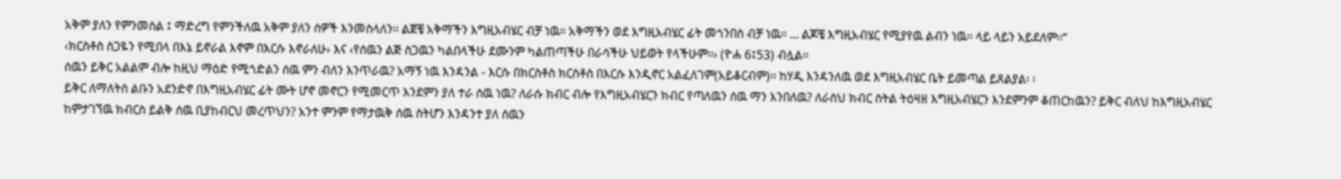አቅም ያለን የምንመስል ፤ ማድረግ የምንችለዉ አቅም ያለን ሰዎች እንመስላለን፡፡ ልጀቼ አቅማችን እግዚአብሄር ብቻ ነዉ፡፡ አቅማችን ወደ እግዚአብሄር ፊት መጎንበስ ብቻ ነዉ፡፡ … ልጆቼ እግዚአብሄር የሚያየዉ ልብን ነዉ፡፡ ላይ ላይን አይደለም፡፡”
‹ክርስቶስ ስጋዬን የሚበላ በእኔ ይኖራል እኖም በእርሱ እኖራለሁ› እና ‹የሰዉን ልጅ ስጋዉን ካልበላችሁ ደሙንም ካልጠጣችሁ በራሳችሁ ህይወት የላችሁም፡፡› (ዮሐ 6፤53) ብሏል፡፡
ሰዉን ይቅር አልልም ብሎ ከዚህ ማዕድ የሚጎድልን ሰዉ ምን ብለን እንጥራዉ? አማኝ ነዉ እንዳንል - እርሱ በክርስቶስ ክርስቶስ በእርሱ እንዲኖር አልፈለገም(አይቆርብም)፡፡ ከሃዲ እንዳንለዉ ወደ እግዚአብሄር ቤት ይመጣል ይጸልያል፡ ፡
ይቅር ለማለትስ ልቡን አደንድኖ በእግዚአብሄር ፊት ሙት ሆኖ መኖርን የሚመርጥ እንደምን ያለ ተራ ሰዉ ነዉ? ለራሱ ክብር ብሎ የእግዚአብሄርን ክብር የጣለዉን ሰዉ ማን እንበለዉ? ለራስህ ክብር ስትል ትዕዛዘ እግዚአብሄርን እንደምንም ቆጠርከዉን? ይቅር ብለህ ከእግዚአብሄር ከምታገኘዉ ክብርስ ይልቅ ሰዉ ቢያከብርህ መረጥህን? አንተ ምንም የማታዉቅ ሰዉ ስትሆን እንዳንተ ያለ ሰዉን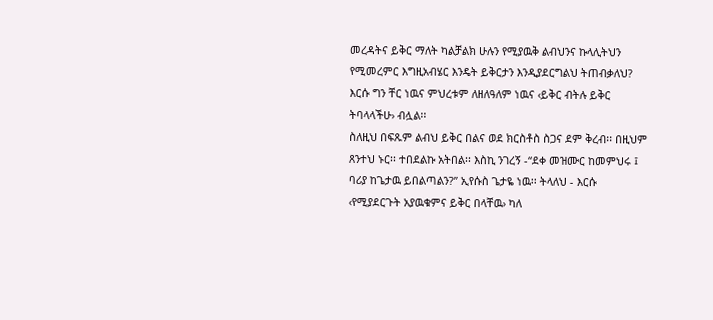መረዳትና ይቅር ማለት ካልቻልክ ሁሉን የሚያዉቅ ልብህንና ኩላሊትህን የሚመረምር እግዚአብሄር እንዴት ይቅርታን እንዲያደርግልህ ትጠብቃለህ? እርሱ ግን ቸር ነዉና ምህረቱም ለዘለዓለም ነዉና ‹ይቅር ብትሉ ይቅር ትባላላችሁ› ብሏል፡፡
ስለዚህ በፍጹም ልብህ ይቅር በልና ወደ ክርስቶስ ስጋና ደም ቅረብ፡፡ በዚህም ጸንተህ ኑር፡፡ ተበደልኩ አትበል፡፡ እስኪ ንገረኝ -“ደቀ መዝሙር ከመምህሩ ፤ ባሪያ ከጌታዉ ይበልጣልን?” ኢየሱስ ጌታዬ ነዉ፡፡ ትላለህ - እርሱ ‹የሚያደርጉት አያዉቁምና ይቅር በላቸዉ› ካለ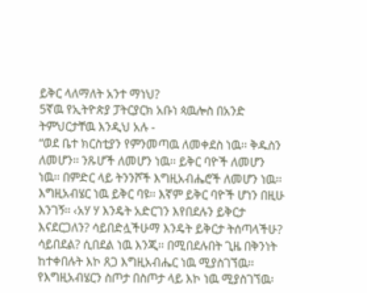ይቅር ላለማለት አንተ ማነህ?
5ኛዉ የኢትዮጵያ ፓትርያርክ አቡነ ጳዉሎስ በአንድ ትምህርታቸዉ እንዲህ አሉ -
“ወደ ቤተ ክርስቲያን የምንመጣዉ ለመቀደስ ነዉ፡፡ ቅዱስን ለመሆን፡፡ ንጹሆች ለመሆን ነዉ፡፡ ይቅር ባዮች ለመሆን ነዉ፡፡ በምድር ላይ ትንንሾች እግዚአብሔሮች ለመሆን ነዉ፡፡ እግዚአብሄር ነዉ ይቅር ባዩ፡፡ እኛም ይቅር ባዮች ሆነን በዚሁ እንገኝ፡፡ ‹አሃ ሃ እንዴት አድርገን እየበደሉን ይቅርታ እናደርጋለን? ሳይበድሏችሁማ እንዴት ይቅርታ ትሰጣላችሁ? ሳይበደል? ሲበደል ነዉ እንጂ፡፡ በሚበደሉበት ጊዜ በቅንነት ከተቀበሉት እኮ ጸጋ እግዚአብሔር ነዉ ሚያስገኘዉ፡፡ የእግዚአብሄርን ስጦታ በስጦታ ላይ እኮ ነዉ ሚያስገኘዉ፡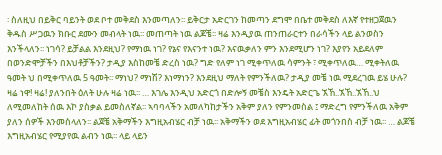፡ ስለዚህ በይቅር ባይንት ወደ ቦተ መቅደስ እንመጣለን፡፡ ይቅርታ አድርገን ከመጣን ደግሞ በቤተ መቅደስ ለእኛ የተዘጋጀዉን ቅዱስ ሥጋዉን ክቡር ደሙን መብላት ነዉ፡፡ መጠጣት ነዉ ልጆቼ፡፡ ዛሬ እንዲያዉ ጠንጠራርተን በራሳችን ላይ ልንወስን እንችላለን፡፡ ነገሳ? ይቻልል እንደዚህ? የማነዉ ነገ? የኔና የእናንተ ነዉ? እናዉቃለን ምን እንደሚሆን ነገ? እያየን አይደለም በወንድሞቻችን በእህቶቻችን? ታዲያ እስከመቼ ድረስ ነዉ? ግድ የለም ነገ ሚቀጥለዉ ሳምንት ፣ ሚቀጥለዉ… ሚቀትለዉ ዓመት ህ በሚቀጥለዉ 5 ዓመት፡፡ ማነህ? ማነሽ? እነማነን? እንደዚህ ማለት የምንችለዉ? ታዲያ መቼ ነዉ ሚደረገዉ ይሄ ሁሉ? ዛሬ ነዋ! ዛሬ! ያለንበት ዕለት ሁሉ ዛሬ ነዉ፡፡ … እገሌ እንዲህ አድርጎ በድሎኝ መቼስ እንዴት አድርጌ ኧኸ..ኧኸ..ኧኸ..ህ ለሚመለከት ሰዉ እኮ ያስቃል ይመስለኛል፡፡ ኣባባላችን አመለካከታችን አቅም ያለን የምንመስል ፤ ማድረግ የምንችለዉ አቅም ያለን ሰዎች እንመስላለን፡፡ ልጀቼ አቅማችን እግዚአብሄር ብቻ ነዉ፡፡ አቅማችን ወደ እግዚአብሄር ፊት መጎንበስ ብቻ ነዉ፡፡ … ልጆቼ እግዚአብሄር የሚያየዉ ልብን ነዉ፡፡ ላይ ላይን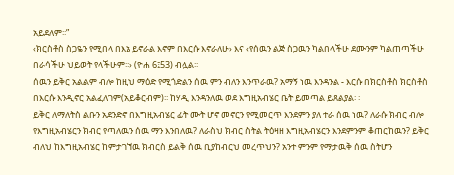አይደለም፡፡”
‹ክርስቶስ ስጋዬን የሚበላ በእኔ ይኖራል እኖም በእርሱ እኖራለሁ› እና ‹የሰዉን ልጅ ስጋዉን ካልበላችሁ ደሙንም ካልጠጣችሁ በራሳችሁ ህይወት የላችሁም፡፡› (ዮሐ 6፤53) ብሏል፡፡
ሰዉን ይቅር አልልም ብሎ ከዚህ ማዕድ የሚጎድልን ሰዉ ምን ብለን እንጥራዉ? አማኝ ነዉ እንዳንል - እርሱ በክርስቶስ ክርስቶስ በእርሱ እንዲኖር አልፈለገም(አይቆርብም)፡፡ ከሃዲ እንዳንለዉ ወደ እግዚአብሄር ቤት ይመጣል ይጸልያል፡ ፡
ይቅር ለማለትስ ልቡን አደንድኖ በእግዚአብሄር ፊት ሙት ሆኖ መኖርን የሚመርጥ እንደምን ያለ ተራ ሰዉ ነዉ? ለራሱ ክብር ብሎ የእግዚአብሄርን ክብር የጣለዉን ሰዉ ማን እንበለዉ? ለራስህ ክብር ስትል ትዕዛዘ እግዚአብሄርን እንደምንም ቆጠርከዉን? ይቅር ብለህ ከእግዚአብሄር ከምታገኘዉ ክብርስ ይልቅ ሰዉ ቢያከብርህ መረጥህን? አንተ ምንም የማታዉቅ ሰዉ ስትሆን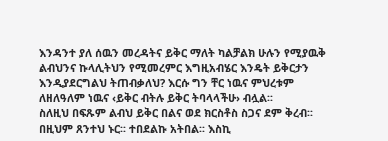እንዳንተ ያለ ሰዉን መረዳትና ይቅር ማለት ካልቻልክ ሁሉን የሚያዉቅ ልብህንና ኩላሊትህን የሚመረምር እግዚአብሄር እንዴት ይቅርታን እንዲያደርግልህ ትጠብቃለህ? እርሱ ግን ቸር ነዉና ምህረቱም ለዘለዓለም ነዉና ‹ይቅር ብትሉ ይቅር ትባላላችሁ› ብሏል፡፡
ስለዚህ በፍጹም ልብህ ይቅር በልና ወደ ክርስቶስ ስጋና ደም ቅረብ፡፡ በዚህም ጸንተህ ኑር፡፡ ተበደልኩ አትበል፡፡ እስኪ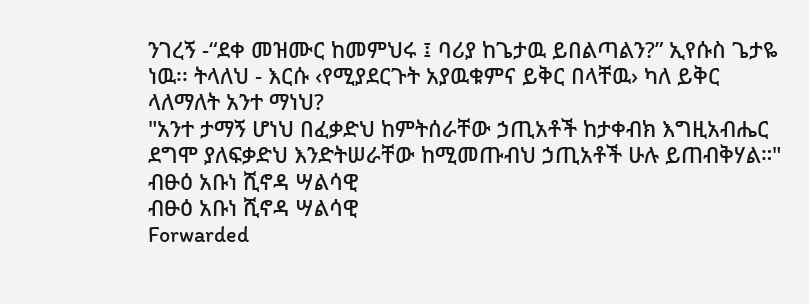ንገረኝ -“ደቀ መዝሙር ከመምህሩ ፤ ባሪያ ከጌታዉ ይበልጣልን?” ኢየሱስ ጌታዬ ነዉ፡፡ ትላለህ - እርሱ ‹የሚያደርጉት አያዉቁምና ይቅር በላቸዉ› ካለ ይቅር ላለማለት አንተ ማነህ?
"አንተ ታማኝ ሆነህ በፈቃድህ ከምትሰራቸው ኃጢአቶች ከታቀብክ እግዚአብሔር ደግሞ ያለፍቃድህ እንድትሠራቸው ከሚመጡብህ ኃጢአቶች ሁሉ ይጠብቅሃል።"
ብፁዕ አቡነ ሺኖዳ ሣልሳዊ
ብፁዕ አቡነ ሺኖዳ ሣልሳዊ
Forwarded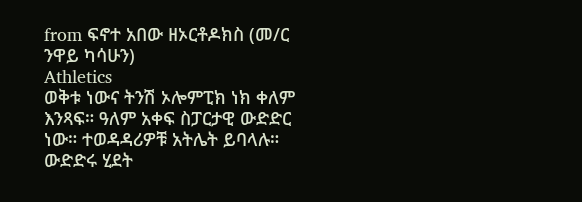from ፍኖተ አበው ዘኦርቶዶክስ (መ/ር ንዋይ ካሳሁን)
Athletics
ወቅቱ ነውና ትንሽ ኦሎምፒክ ነክ ቀለም እንጻፍ። ዓለም አቀፍ ስፓርታዊ ውድድር ነው። ተወዳዳሪዎቹ አትሌት ይባላሉ። ውድድሩ ሂደት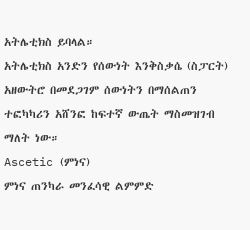አትሌቲክስ ይባላል።
አትሌቲክስ አንድን የሰውነት እንቅስቃሴ (ስፓርት) አዘውትሮ በመደጋገም ሰውነትን በማሰልጠን ተፎካካሪን አሸንፎ ከፍተኛ ውጤት ማስመዝገብ ማለት ነው።
Ascetic (ምነና)
ምነና ጠንካራ መንፈሳዊ ልምምድ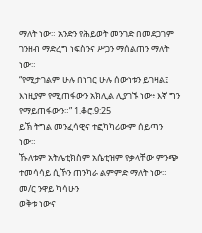ማለት ነው። አንድን የሕይወት መንገድ በመደጋገም ገንዘብ ማድረግ ነፍስንና ሥጋን ማሰልጠን ማለት ነው።
“የሚታገልም ሁሉ በነገር ሁሉ ሰውነቱን ይገዛል፤ እነዚያም የሚጠፋውን አክሊል ሊያገኙ ነው፥ እኛ ግን የማይጠፋውን።” 1.ቆሮ.9:25
ይኽ ትግል መንፈሳዊና ተፎካካሪውም ሰይጣን ነው።
ኹለቱም አትሌቲክስም አሴቲዝም የቃላቸው ምንጭ ተመሳሳይ ሲኾን ጠንካራ ልምምድ ማለት ነው።
መ/ር ንዋይ ካሳሁን
ወቅቱ ነውና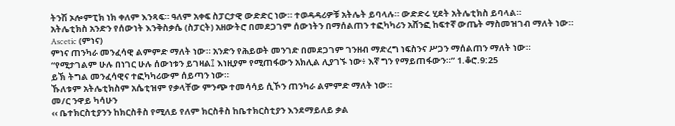ትንሽ ኦሎምፒክ ነክ ቀለም እንጻፍ። ዓለም አቀፍ ስፓርታዊ ውድድር ነው። ተወዳዳሪዎቹ አትሌት ይባላሉ። ውድድሩ ሂደት አትሌቲክስ ይባላል።
አትሌቲክስ አንድን የሰውነት እንቅስቃሴ (ስፓርት) አዘውትሮ በመደጋገም ሰውነትን በማሰልጠን ተፎካካሪን አሸንፎ ከፍተኛ ውጤት ማስመዝገብ ማለት ነው።
Ascetic (ምነና)
ምነና ጠንካራ መንፈሳዊ ልምምድ ማለት ነው። አንድን የሕይወት መንገድ በመደጋገም ገንዘብ ማድረግ ነፍስንና ሥጋን ማሰልጠን ማለት ነው።
“የሚታገልም ሁሉ በነገር ሁሉ ሰውነቱን ይገዛል፤ እነዚያም የሚጠፋውን አክሊል ሊያገኙ ነው፥ እኛ ግን የማይጠፋውን።” 1.ቆሮ.9:25
ይኽ ትግል መንፈሳዊና ተፎካካሪውም ሰይጣን ነው።
ኹለቱም አትሌቲክስም አሴቲዝም የቃላቸው ምንጭ ተመሳሳይ ሲኾን ጠንካራ ልምምድ ማለት ነው።
መ/ር ንዋይ ካሳሁን
‹‹ ቤተክርስቲያንን ከክርስቶስ የሚለይ የለም ክርስቶስ ከቤተክርስቲያን እንደማይለይ ቃል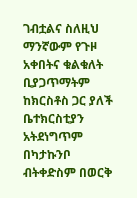ገብቷልና ስለዚህ ማንኛውም የጉዞ አቀበትና ቁልቁለት ቢያጋጥማትም ከክርስቶስ ጋር ያለች ቤተክርስቲያን አትደነግጥም በካታኩንቦ ብትቀድስም በወርቅ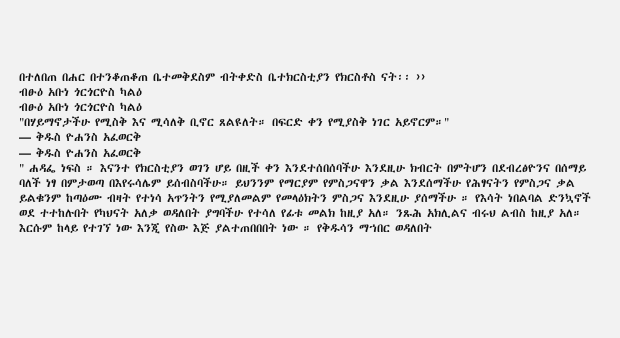በተለበጠ በሐር በተንቆጠቆጠ ቤተመቅደስም ብትቀድስ ቤተክርስቲያን የክርስቶስ ናት፡፡ ››
ብፁዕ አቡነ ጎርጎርዮስ ካልዕ
ብፁዕ አቡነ ጎርጎርዮስ ካልዕ
"በሃይማኖታችሁ የሚስቅ እና ሚሳለቅ ቢኖር ጸልዩለት። በፍርድ ቀን የሚያስቅ ነገር አይኖርም።"
— ቅዱስ ዮሐንስ አፈወርቅ
— ቅዱስ ዮሐንስ አፈወርቅ
" ሐዳፌ ነፍስ ። እናንተ የክርስቲያን ወገን ሆይ በዚች ቀን እንደተሰበሰባችሁ እንደዚሁ ክብርት በምትሆን በደብረፅዮንና በሰማይ ባለች ነፃ በምታወጣ በእየሩሳሌም ይሰብስባችሁ። ይህንንም የማርያም የምስጋናዋን ቃል እንደሰማችሁ የሕፃናትን የምስጋና ቃል ይልቁንም ከጣዕሙ ብዛት የተነሳ አጥንትን የሚያለመልም የመላዕክትን ምስጋና እንደዚሁ ያሰማችሁ ። የእሳት ነበልባል ድንኳኖች ወደ ተተከሉበት የካህናት አለቃ ወዳለበት ያግባችሁ የተሳለ የፊቱ መልክ ከዚያ አለ። ንጹሕ አክሊልና ብሩህ ልብስ ከዚያ አለ። እርሱም ከላይ የተገኘ ነው እንጂ የስው እጅ ያልተጠበበበት ነው ። የቅዱሳን ማኀበር ወዳለበት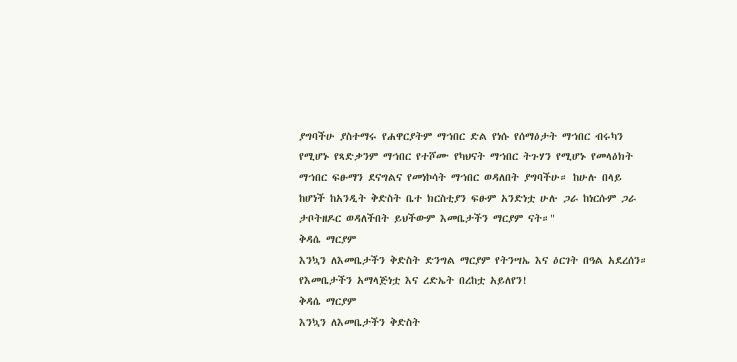ያግባችሁ ያስተማሩ የሐዋርያትም ማኀበር ድል የነሱ የሰማዕታት ማኀበር ብሩካን የሚሆኑ የጻድቃንም ማኀበር የተሾሙ የካህናት ማኀበር ትጉሃን የሚሆኑ የመላዕክት ማኀበር ፍፁማን ደናግልና የመነኮሳት ማኀበር ወዳለበት ያግባችሁ። ከሁሉ በላይ ከሆነች ከአንዲት ቅድስት ቤተ ክርስቲያን ፍፁም አንድነቷ ሁሉ ጋራ ከነርሱም ጋራ ታቦትዘዶር ወዳለችበት ይህችውም እመቤታችን ማርያም ናት።"
ቅዳሴ ማርያም
እንኳን ለእመቤታችን ቅድስት ድንግል ማርያም የትንሣኤ እና ዕርገት በዓል አደረሰን።
የእመቤታችን አማላጅነቷ እና ረድኤት በረከቷ አይለየን!
ቅዳሴ ማርያም
እንኳን ለእመቤታችን ቅድስት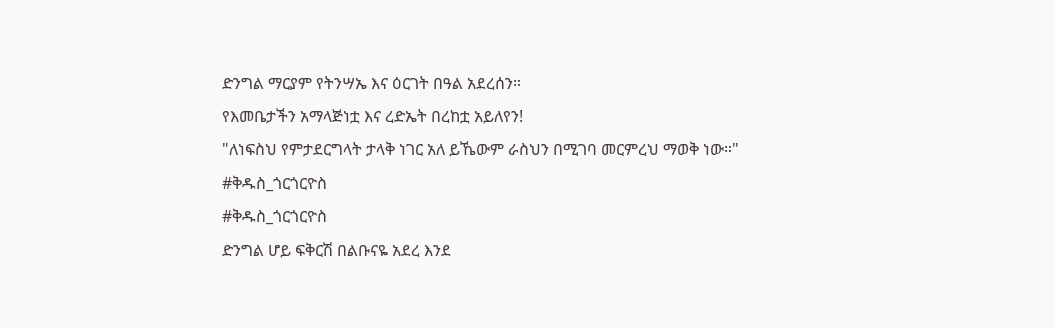ድንግል ማርያም የትንሣኤ እና ዕርገት በዓል አደረሰን።
የእመቤታችን አማላጅነቷ እና ረድኤት በረከቷ አይለየን!
"ለነፍስህ የምታደርግላት ታላቅ ነገር አለ ይኼውም ራስህን በሚገባ መርምረህ ማወቅ ነው።"
#ቅዱስ_ጎርጎርዮስ
#ቅዱስ_ጎርጎርዮስ
ድንግል ሆይ ፍቅርሽ በልቡናዬ አደረ እንደ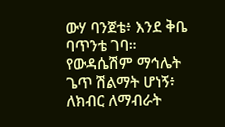ውሃ ባንጀቴ፥ እንደ ቅቤ ባጥንቴ ገባ። የውዳሴሽም ማኅሌት ጌጥ ሽልማት ሆነኝ፥ ለክብር ለማብራት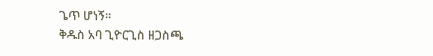ጌጥ ሆነኝ።
ቅዱስ አባ ጊዮርጊስ ዘጋስጫ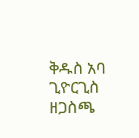ቅዱስ አባ ጊዮርጊስ ዘጋስጫ